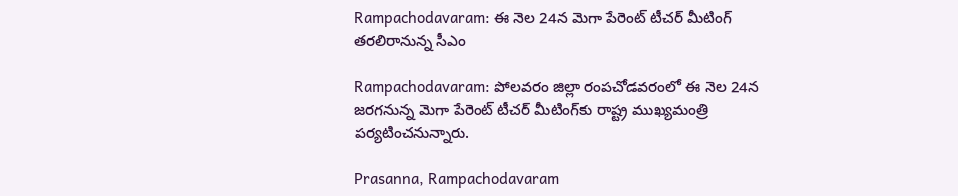Rampachodavaram: ఈ నెల 24న మెగా పేరెంట్ టీచర్ మీటింగ్ తరలిరానున్న సీఎం

Rampachodavaram: పోలవరం జిల్లా రంపచోడవరంలో ఈ నెల 24న జరగనున్న మెగా పేరెంట్ టీచర్ మీటింగ్‌కు రాష్ట్ర ముఖ్యమంత్రి పర్యటించనున్నారు.

Prasanna, Rampachodavaram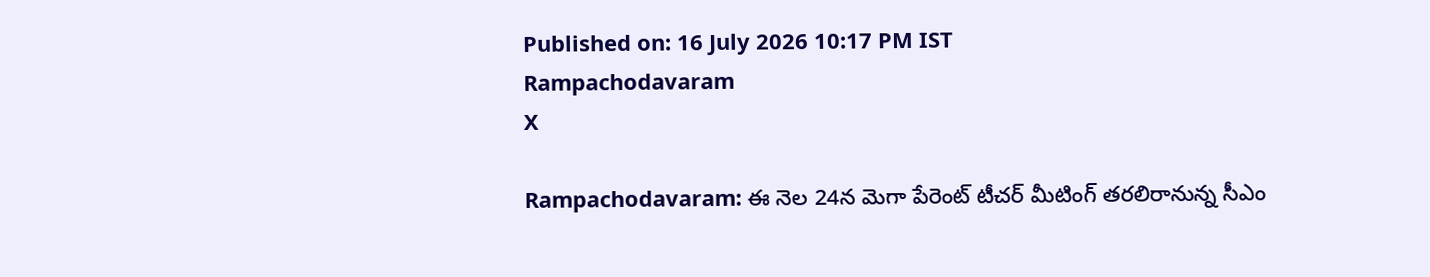Published on: 16 July 2026 10:17 PM IST
Rampachodavaram
X

Rampachodavaram: ఈ నెల 24న మెగా పేరెంట్ టీచర్ మీటింగ్ తరలిరానున్న సీఎం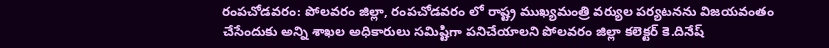రంపచోడవరం: పోలవరం జిల్లా, రంపచోడవరం లో రాష్ట్ర ముఖ్యమంత్రి వర్యుల పర్యటనను విజయవంతం చేసేందుకు అన్ని శాఖల అధికారులు సమిష్టిగా పనిచేయాలని పోలవరం జిల్లా కలెక్టర్ కె.దినేష్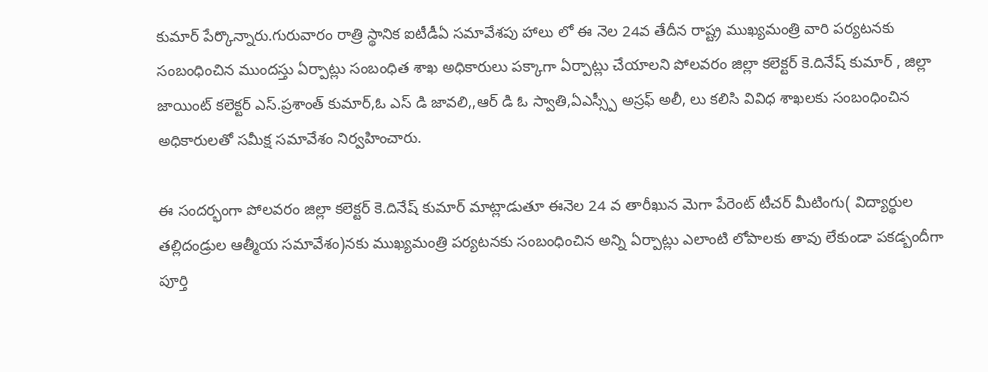కుమార్ పేర్కొన్నారు.గురువారం రాత్రి స్థానిక ఐటీడీఏ సమావేశపు హాలు లో ఈ నెల 24వ తేదీన రాష్ట్ర ముఖ్యమంత్రి వారి పర్యటనకు సంబంధించిన ముందస్తు ఏర్పాట్లు సంబంధిత శాఖ అధికారులు పక్కాగా ఏర్పాట్లు చేయాలని పోలవరం జిల్లా కలెక్టర్ కె.దినేష్ కుమార్ , జిల్లా జాయింట్ కలెక్టర్ ఎస్.ప్రశాంత్ కుమార్,ఓ ఎస్ డి జావలి,,ఆర్ డి ఓ స్వాతి,ఏఎస్స్పీ అస్రఫ్ అలీ, లు కలిసి వివిధ శాఖలకు సంబంధించిన అధికారులతో సమీక్ష సమావేశం నిర్వహించారు.

ఈ సందర్భంగా పోలవరం జిల్లా కలెక్టర్ కె.దినేష్ కుమార్ మాట్లాడుతూ ఈనెల 24 వ తారీఖున మెగా పేరెంట్ టీచర్ మీటింగు( విద్యార్థుల తల్లిదండ్రుల ఆత్మీయ సమావేశం)నకు ముఖ్యమంత్రి పర్యటనకు సంబంధించిన అన్ని ఏర్పాట్లు ఎలాంటి లోపాలకు తావు లేకుండా పకడ్బందీగా పూర్తి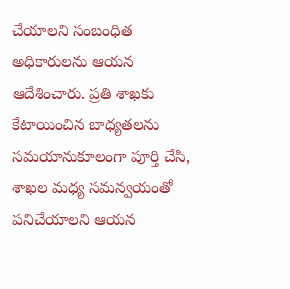చేయాలని సంబంధిత అధికారులను ఆయన ఆదేశించారు. ప్రతి శాఖకు కేటాయించిన బాధ్యతలను సమయానుకూలంగా పూర్తి చేసి, శాఖల మధ్య సమన్వయంతో పనిచేయాలని ఆయన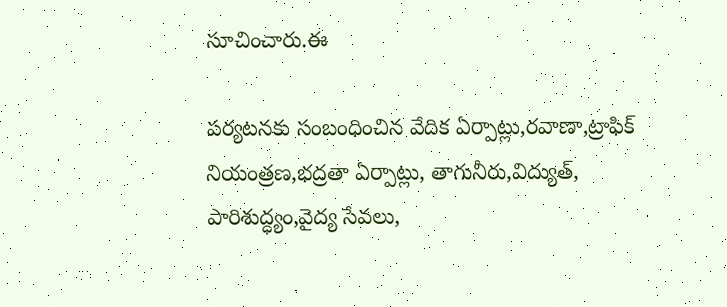సూచించారు.ఈ

పర్యటనకు సంబంధించిన వేదిక ఏర్పాట్లు,రవాణా,ట్రాఫిక్ నియంత్రణ,భద్రతా ఏర్పాట్లు, తాగునీరు,విద్యుత్, పారిశుద్ధ్యం,వైద్య సేవలు,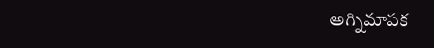అగ్నిమాపక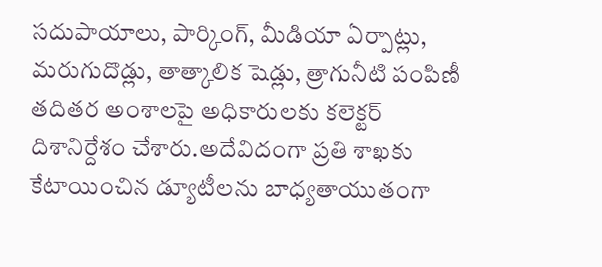సదుపాయాలు, పార్కింగ్, మీడియా ఏర్పాట్లు, మరుగుదొడ్లు, తాత్కాలిక షెడ్లు, త్రాగునీటి పంపిణీ తదితర అంశాలపై అధికారులకు కలెక్టర్ దిశానిర్దేశం చేశారు.అదేవిదంగా ప్రతి శాఖకు కేటాయించిన డ్యూటీలను బాధ్యతాయుతంగా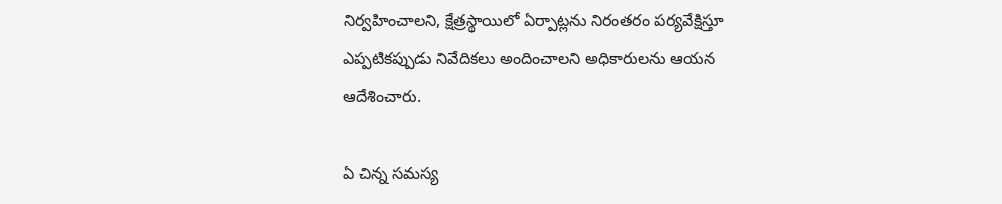నిర్వహించాలని, క్షేత్రస్థాయిలో ఏర్పాట్లను నిరంతరం పర్యవేక్షిస్తూ ఎప్పటికప్పుడు నివేదికలు అందించాలని అధికారులను ఆయన ఆదేశించారు.

ఏ చిన్న సమస్య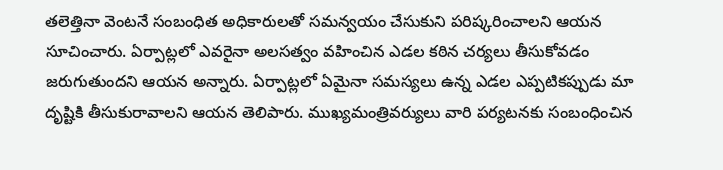తలెత్తినా వెంటనే సంబంధిత అధికారులతో సమన్వయం చేసుకుని పరిష్కరించాలని ఆయన సూచించారు. ఏర్పాట్లలో ఎవరైనా అలసత్వం వహించిన ఎడల కఠిన చర్యలు తీసుకోవడం జరుగుతుందని ఆయన అన్నారు. ఏర్పాట్లలో ఏమైనా సమస్యలు ఉన్న ఎడల ఎప్పటికప్పుడు మా దృష్టికి తీసుకురావాలని ఆయన తెలిపారు. ముఖ్యమంత్రివర్యులు వారి పర్యటనకు సంబంధించిన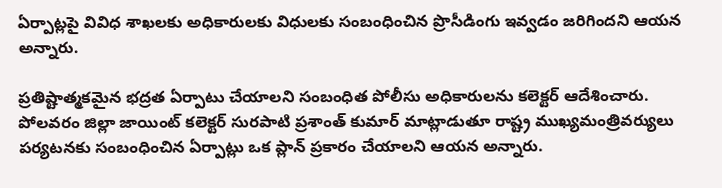ఏర్పాట్లపై వివిధ శాఖలకు అధికారులకు విధులకు సంబంధించిన ప్రొసీడింగు ఇవ్వడం జరిగిందని ఆయన అన్నారు.

ప్రతిష్టాత్మకమైన భద్రత ఏర్పాటు చేయాలని సంబంధిత పోలీసు అధికారులను కలెక్టర్ ఆదేశించారు. పోలవరం జిల్లా జాయింట్ కలెక్టర్ సురపాటి ప్రశాంత్ కుమార్ మాట్లాడుతూ రాష్ట్ర ముఖ్యమంత్రివర్యులు పర్యటనకు సంబంధించిన ఏర్పాట్లు ఒక ప్లాన్ ప్రకారం చేయాలని ఆయన అన్నారు.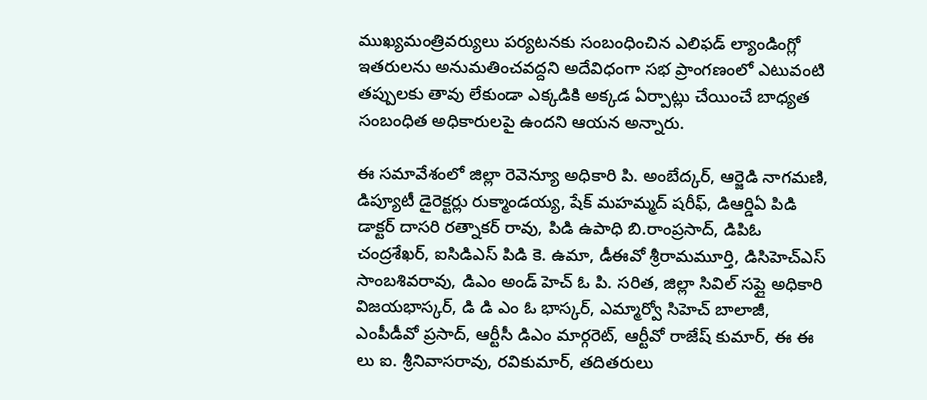ముఖ్యమంత్రివర్యులు పర్యటనకు సంబంధించిన ఎలిఫడ్ ల్యాండింగ్లో ఇతరులను అనుమతించవద్దని అదేవిధంగా సభ ప్రాంగణంలో ఎటువంటి తప్పులకు తావు లేకుండా ఎక్కడికి అక్కడ ఏర్పాట్లు చేయించే బాధ్యత సంబంధిత అధికారులపై ఉందని ఆయన అన్నారు.

ఈ సమావేశంలో జిల్లా రెవెన్యూ అధికారి పి. అంబేద్కర్, ఆర్జెడి నాగమణి, డిప్యూటీ డైరెక్టర్లు రుక్మాండయ్య, షేక్ మహమ్మద్ షరీఫ్, డిఆర్డిఏ పిడి డాక్టర్ దాసరి రత్నాకర్ రావు, పిడి ఉపాధి బి.రాంప్రసాద్, డిపిఓ చంద్రశేఖర్, ఐసిడిఎస్ పిడి కె. ఉమా, డీఈవో శ్రీరామమూర్తి, డిసిహెచ్ఎస్ సాంబశివరావు, డిఎం అండ్ హెచ్ ఓ పి. సరిత, జిల్లా సివిల్ సప్లై అధికారి విజయభాస్కర్, డి డి ఎం ఓ భాస్కర్, ఎమ్మార్వో సిహెచ్ బాలాజీ, ఎంపీడీవో ప్రసాద్, ఆర్టీసీ డిఎం మార్గరెట్, ఆర్టీవో రాజేష్ కుమార్, ఈ ఈ లు ఐ. శ్రీనివాసరావు, రవికుమార్, తదితరులు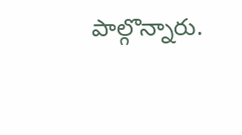పాల్గొన్నారు.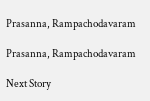Prasanna, Rampachodavaram

Prasanna, Rampachodavaram

Next Story